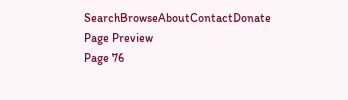SearchBrowseAboutContactDonate
Page Preview
Page 76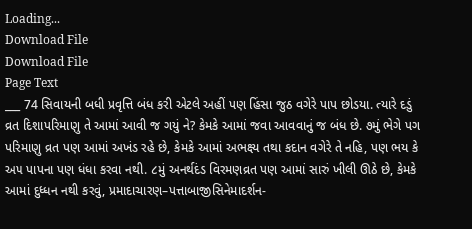Loading...
Download File
Download File
Page Text
___ 74 સિવાયની બધી પ્રવૃત્તિ બંધ કરી એટલે અહીં પણ હિંસા જુઠ વગેરે પાપ છોડયા. ત્યારે દડું વ્રત દિશાપરિમાણુ તે આમાં આવી જ ગયું ને? કેમકે આમાં જવા આવવાનું જ બંધ છે. ૭મું ભેગે પગ પરિમાણુ વ્રત પણ આમાં અખંડ રહે છે, કેમકે આમાં અભક્ષ્ય તથા કદાન વગેરે તે નહિ, પણ ભય કે અ૫ પાપના પણ ધંધા કરવા નથી. ૮મું અનર્થદંડ વિરમણવ્રત પણ આમાં સારું ખીલી ઊઠે છે, કેમકે આમાં દુધ્ધન નથી કરવું, પ્રમાદાચારણ–પત્તાબાજીસિનેમાદર્શન-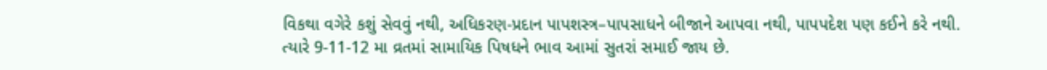વિકથા વગેરે કશું સેવવું નથી, અધિકરણ-પ્રદાન પાપશસ્ત્ર–પાપસાધને બીજાને આપવા નથી, પાપપદેશ પણ કઈને કરે નથી. ત્યારે 9-11-12 મા વ્રતમાં સામાયિક પિષધને ભાવ આમાં સુતરાં સમાઈ જાય છે.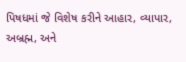પિષધમાં જે વિશેષ કરીને આહાર, વ્યાપાર, અબ્રહ્મ, અને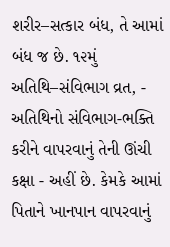શરીર–સત્કાર બંધ, તે આમાં બંધ જ છે. ૧૨મું અતિથિ–સંવિભાગ વ્રત, - અતિથિનો સંવિભાગ-ભક્તિ કરીને વાપરવાનું તેની ઊંચી કક્ષા - અહીં છે. કેમકે આમાં પિતાને ખાનપાન વાપરવાનું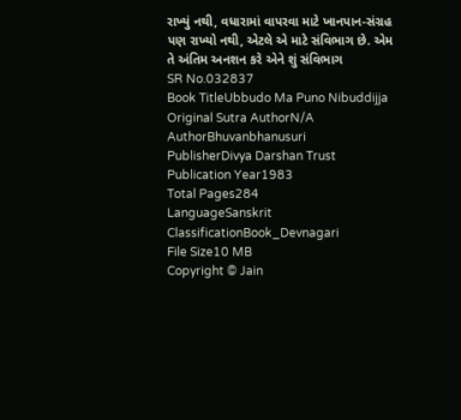રાખ્યું નથી, વધારામાં વાપરવા માટે ખાનપાન-સંગ્રહ પણ રાખ્યો નથી, એટલે એ માટે સંવિભાગ છે. એમ તે અંતિમ અનશન કરે એને શું સંવિભાગ
SR No.032837
Book TitleUbbudo Ma Puno Nibuddijja
Original Sutra AuthorN/A
AuthorBhuvanbhanusuri
PublisherDivya Darshan Trust
Publication Year1983
Total Pages284
LanguageSanskrit
ClassificationBook_Devnagari
File Size10 MB
Copyright © Jain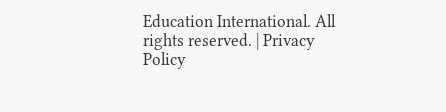Education International. All rights reserved. | Privacy Policy